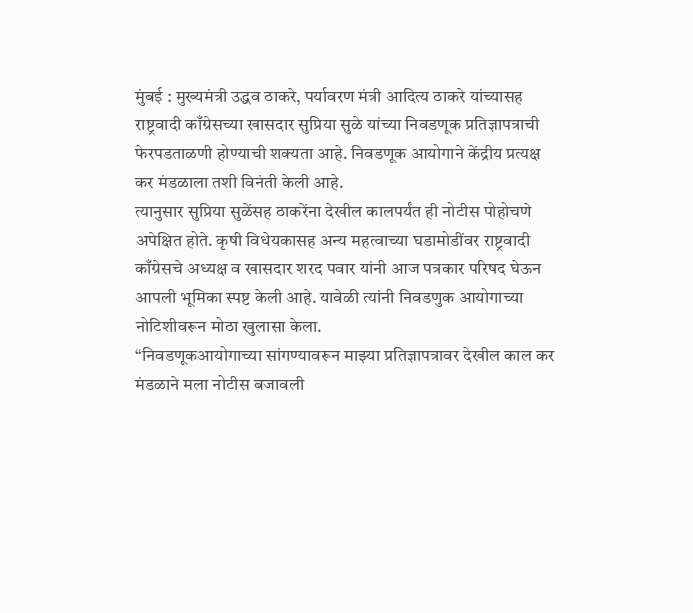मुंबई : मुख्यमंत्री उद्धव ठाकरे, पर्यावरण मंत्री आदित्य ठाकरे यांच्यासह राष्ट्रवादी काँग्रेसच्या खासदार सुप्रिया सुळे यांच्या निवडणूक प्रतिज्ञापत्राची फेरपडताळणी होण्याची शक्यता आहे. निवडणूक आयोगाने केंद्रीय प्रत्यक्ष कर मंडळाला तशी विनंती केली आहे.
त्यानुसार सुप्रिया सुळेंसह ठाकरेंना देखील कालपर्यंत ही नोटीस पोहोचणे अपेक्षित होते. कृषी विधेयकासह अन्य महत्वाच्या घडामोडींवर राष्ट्रवादी काँग्रेसचे अध्यक्ष व खासदार शरद पवार यांनी आज पत्रकार परिषद घेऊन आपली भूमिका स्पष्ट केली आहे. यावेळी त्यांनी निवडणुक आयोगाच्या नोटिशीवरून मोठा खुलासा केला.
“निवडणूकआयोगाच्या सांगण्यावरून माझ्या प्रतिज्ञापत्रावर देखील काल कर मंडळाने मला नोटीस बजावली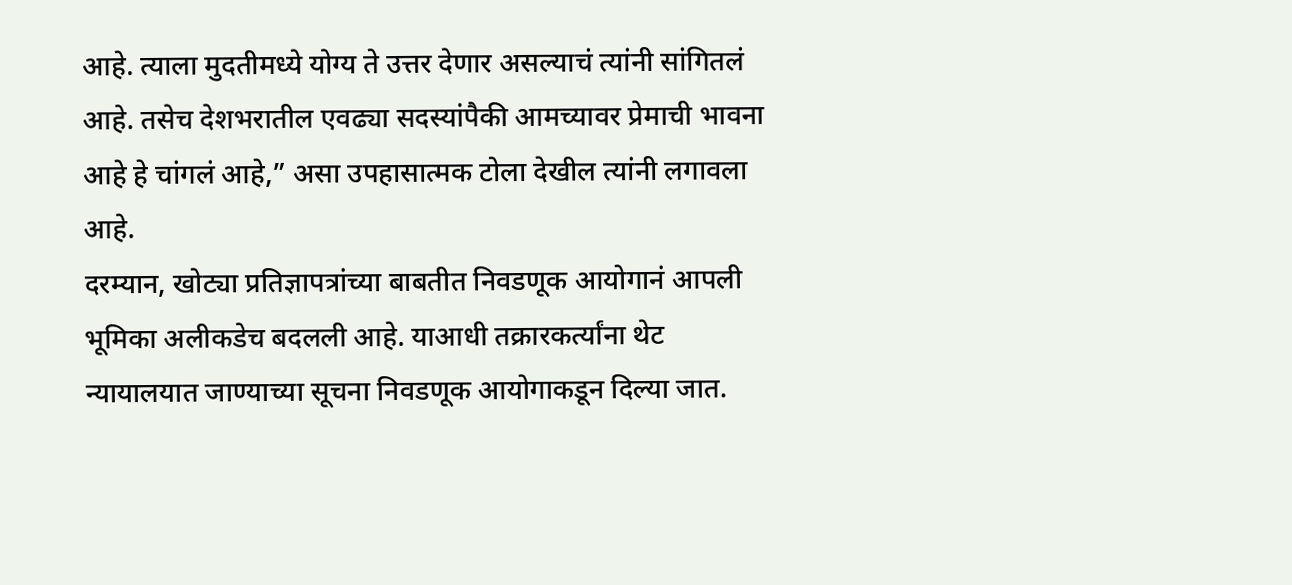आहे. त्याला मुदतीमध्ये योग्य ते उत्तर देणार असल्याचं त्यांनी सांगितलं आहे. तसेच देशभरातील एवढ्या सदस्यांपैकी आमच्यावर प्रेमाची भावना आहे हे चांगलं आहे,” असा उपहासात्मक टोला देखील त्यांनी लगावला आहे.
दरम्यान, खोट्या प्रतिज्ञापत्रांच्या बाबतीत निवडणूक आयोगानं आपली भूमिका अलीकडेच बदलली आहे. याआधी तक्रारकर्त्यांना थेट न्यायालयात जाण्याच्या सूचना निवडणूक आयोगाकडून दिल्या जात.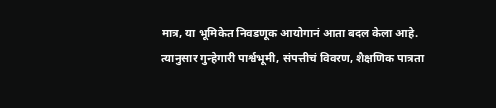मात्र, या भूमिकेत निवडणूक आयोगानं आता बदल केला आहे. त्यानुसार गुन्हेगारी पार्श्वभूमी, संपत्तीचं विवरण, शैक्षणिक पात्रता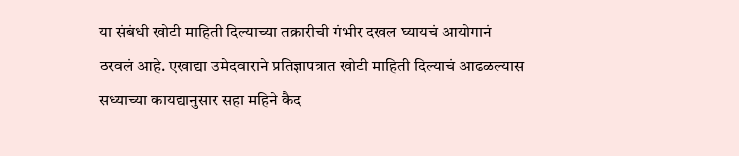या संबंधी खोटी माहिती दिल्याच्या तक्रारीची गंभीर दखल घ्यायचं आयोगानं ठरवलं आहे. एखाद्या उमेदवाराने प्रतिज्ञापत्रात खोटी माहिती दिल्याचं आढळल्यास सध्याच्या कायद्यानुसार सहा महिने कैद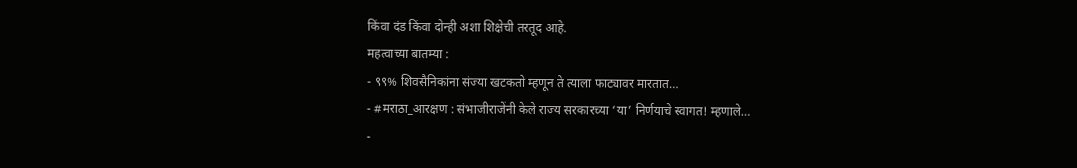किंवा दंड किंवा दोन्ही अशा शिक्षेची तरतूद आहे.
महत्वाच्या बातम्या :
- ९९% शिवसैनिकांना संज्या खटकतो म्हणून ते त्याला फाट्यावर मारतात…
- #मराठा_आरक्षण : संभाजीराजेंनी केले राज्य सरकारच्या ‘या’ निर्णयाचे स्वागत! म्हणाले…
-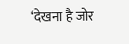‘देखना है जोर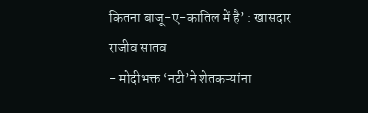कितना बाजू-ए-कातिल में है’ : खासदार राजीव सातव
- मोदीभक्त ‘नटी’ने शेतकऱ्यांना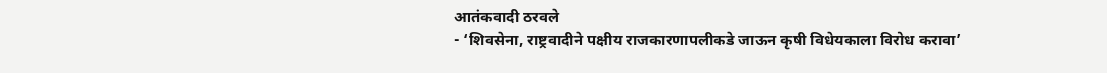आतंकवादी ठरवले
- ‘शिवसेना, राष्ट्रवादीने पक्षीय राजकारणापलीकडे जाऊन कृषी विधेयकाला विरोध करावा’